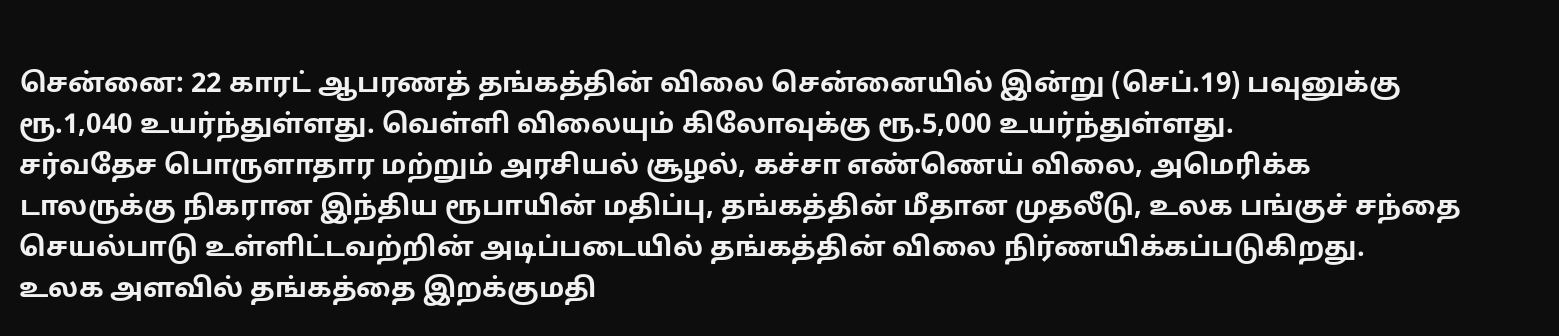சென்னை: 22 காரட் ஆபரணத் தங்கத்தின் விலை சென்னையில் இன்று (செப்.19) பவுனுக்கு ரூ.1,040 உயர்ந்துள்ளது. வெள்ளி விலையும் கிலோவுக்கு ரூ.5,000 உயர்ந்துள்ளது.
சர்வதேச பொருளாதார மற்றும் அரசியல் சூழல், கச்சா எண்ணெய் விலை, அமெரிக்க டாலருக்கு நிகரான இந்திய ரூபாயின் மதிப்பு, தங்கத்தின் மீதான முதலீடு, உலக பங்குச் சந்தை செயல்பாடு உள்ளிட்டவற்றின் அடிப்படையில் தங்கத்தின் விலை நிர்ணயிக்கப்படுகிறது.
உலக அளவில் தங்கத்தை இறக்குமதி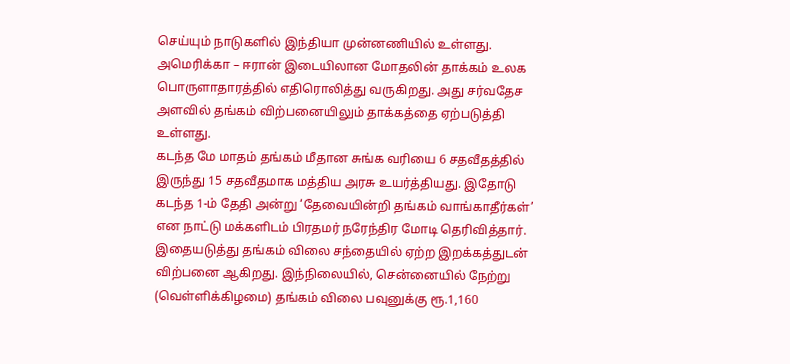செய்யும் நாடுகளில் இந்தியா முன்னணியில் உள்ளது. அமெரிக்கா – ஈரான் இடையிலான மோதலின் தாக்கம் உலக பொருளாதாரத்தில் எதிரொலித்து வருகிறது. அது சர்வதேச அளவில் தங்கம் விற்பனையிலும் தாக்கத்தை ஏற்படுத்தி உள்ளது.
கடந்த மே மாதம் தங்கம் மீதான சுங்க வரியை 6 சதவீதத்தில் இருந்து 15 சதவீதமாக மத்திய அரசு உயர்த்தியது. இதோடு கடந்த 1-ம் தேதி அன்று ‘தேவையின்றி தங்கம் வாங்காதீர்கள்’ என நாட்டு மக்களிடம் பிரதமர் நரேந்திர மோடி தெரிவித்தார்.
இதையடுத்து தங்கம் விலை சந்தையில் ஏற்ற இறக்கத்துடன் விற்பனை ஆகிறது. இந்நிலையில், சென்னையில் நேற்று (வெள்ளிக்கிழமை) தங்கம் விலை பவுனுக்கு ரூ.1,160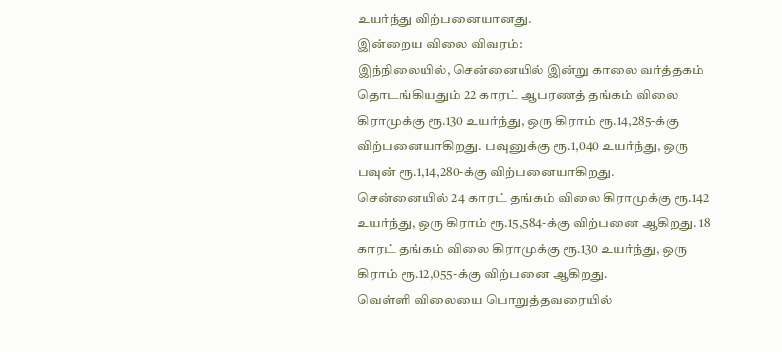உயர்ந்து விற்பனையானது.
இன்றைய விலை விவரம்:
இந்நிலையில், சென்னையில் இன்று காலை வர்த்தகம் தொடங்கியதும் 22 காரட் ஆபரணத் தங்கம் விலை கிராமுக்கு ரூ.130 உயர்ந்து, ஒரு கிராம் ரூ.14,285-க்கு விற்பனையாகிறது. பவுனுக்கு ரூ.1,040 உயர்ந்து, ஒரு பவுன் ரூ.1,14,280-க்கு விற்பனையாகிறது.
சென்னையில் 24 காரட் தங்கம் விலை கிராமுக்கு ரூ.142 உயர்ந்து, ஒரு கிராம் ரூ.15,584-க்கு விற்பனை ஆகிறது. 18 காரட் தங்கம் விலை கிராமுக்கு ரூ.130 உயர்ந்து, ஒரு கிராம் ரூ.12,055-க்கு விற்பனை ஆகிறது.
வெள்ளி விலையை பொறுத்தவரையில்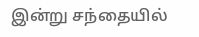இன்று சந்தையில்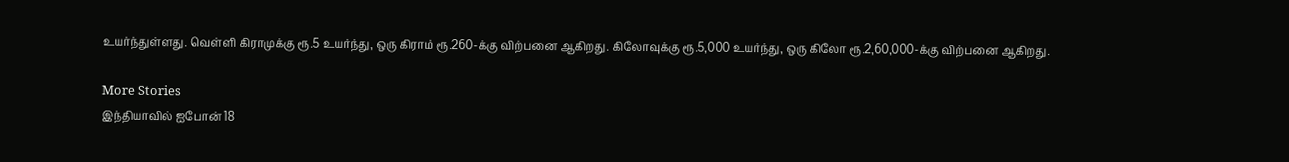உயர்ந்துள்ளது. வெள்ளி கிராமுக்கு ரூ.5 உயர்ந்து, ஒரு கிராம் ரூ.260-க்கு விற்பனை ஆகிறது. கிலோவுக்கு ரூ.5,000 உயர்ந்து, ஒரு கிலோ ரூ.2,60,000-க்கு விற்பனை ஆகிறது.

More Stories
இந்தியாவில் ஐபோன் 18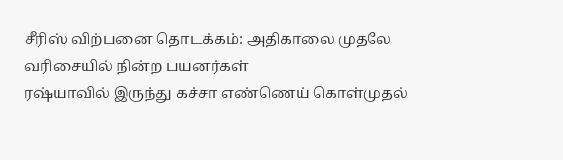சீரிஸ் விற்பனை தொடக்கம்: அதிகாலை முதலே வரிசையில் நின்ற பயனர்கள்
ரஷ்யாவில் இருந்து கச்சா எண்ணெய் கொள்முதல்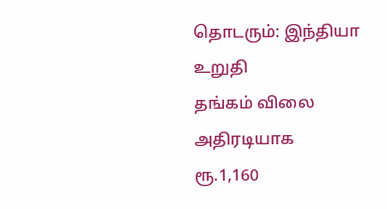தொடரும்: இந்தியா உறுதி
தங்கம் விலை அதிரடியாக ரூ.1,160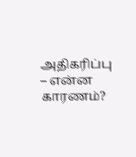அதிகரிப்பு – என்ன காரணம்?